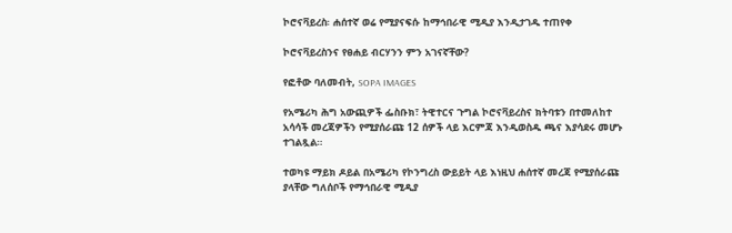ኮሮናቫይረስ፡ ሐሰተኛ ወሬ የሚያናፍሱ ከማኅበራዊ ሚዲያ እንዲታገዱ ተጠየቀ

ኮሮናቫይረስንና የፀሐይ ብርሃንን ምን አገናኛቸው?

የፎቶው ባለመብት, SOPA IMAGES

የአሜሪካ ሕግ አውጪዎች ፌስቡክ፣ ትዊተርና ጉግል ኮሮናቫይረስና ክትባቱን በተመለከተ አሳሳች መረጃዎችን የሚያሰራጩ 12 ሰዎች ላይ እርምጃ እንዲወስዱ ጫና እያሳደሩ መሆኑ ተገልጿል።

ተወካዩ ማይክ ዶይል በአሜሪካ የኮንግረስ ውይይት ላይ እነዚህ ሐሰተኛ መረጃ የሚያሰራጩ ያላቸው ግለሰቦች የማኅበራዊ ሚዲያ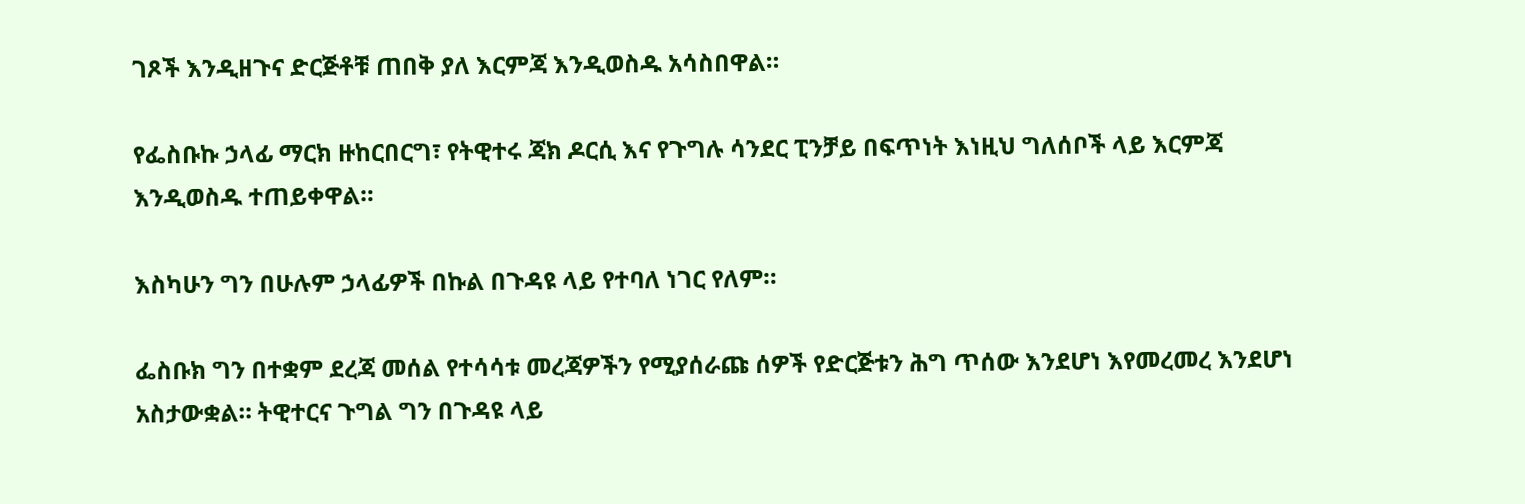ገጾች እንዲዘጉና ድርጅቶቹ ጠበቅ ያለ እርምጃ እንዲወስዱ አሳስበዋል።

የፌስቡኩ ኃላፊ ማርክ ዙከርበርግ፣ የትዊተሩ ጃክ ዶርሲ እና የጉግሉ ሳንደር ፒንቻይ በፍጥነት እነዚህ ግለሰቦች ላይ እርምጃ እንዲወስዱ ተጠይቀዋል።

እስካሁን ግን በሁሉም ኃላፊዎች በኩል በጉዳዩ ላይ የተባለ ነገር የለም።

ፌስቡክ ግን በተቋም ደረጃ መሰል የተሳሳቱ መረጃዎችን የሚያሰራጩ ሰዎች የድርጅቱን ሕግ ጥሰው እንደሆነ እየመረመረ እንደሆነ አስታውቋል። ትዊተርና ጉግል ግን በጉዳዩ ላይ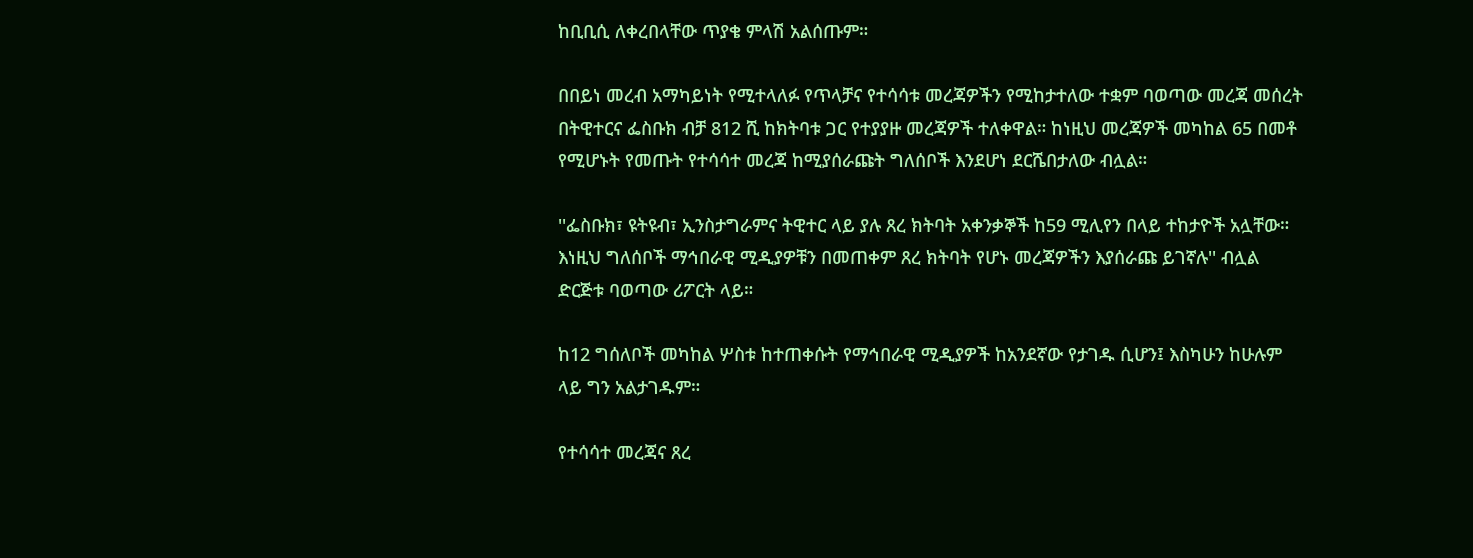ከቢቢሲ ለቀረበላቸው ጥያቄ ምላሽ አልሰጡም።

በበይነ መረብ አማካይነት የሚተላለፉ የጥላቻና የተሳሳቱ መረጃዎችን የሚከታተለው ተቋም ባወጣው መረጃ መሰረት በትዊተርና ፌስቡክ ብቻ 812 ሺ ከክትባቱ ጋር የተያያዙ መረጃዎች ተለቀዋል። ከነዚህ መረጃዎች መካከል 65 በመቶ የሚሆኑት የመጡት የተሳሳተ መረጃ ከሚያሰራጩት ግለሰቦች እንደሆነ ደርሼበታለው ብሏል።

''ፌስቡክ፣ ዩትዩብ፣ ኢንስታግራምና ትዊተር ላይ ያሉ ጸረ ክትባት አቀንቃኞች ከ59 ሚሊየን በላይ ተከታዮች አሏቸው። እነዚህ ግለሰቦች ማኅበራዊ ሚዲያዎቹን በመጠቀም ጸረ ክትባት የሆኑ መረጃዎችን እያሰራጩ ይገኛሉ'' ብሏል ድርጅቱ ባወጣው ሪፖርት ላይ።

ከ12 ግሰለቦች መካከል ሦስቱ ከተጠቀሱት የማኅበራዊ ሚዲያዎች ከአንደኛው የታገዱ ሲሆን፤ እስካሁን ከሁሉም ላይ ግን አልታገዱም።

የተሳሳተ መረጃና ጸረ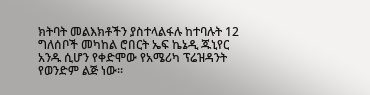ክትባት መልእክቶችን ያስተላልፋሉ ከተባሉት 12 ግለሰቦች መካከል ሮበርት ኤፍ ኬኔዲ ጁኒየር አንዱ ሲሆን የቀድሞው የአሜሪካ ፕሬዝዳንት የወንድም ልጅ ነው።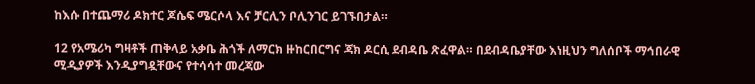ከእሱ በተጨማሪ ዶክተር ጆሴፍ ሜርሶላ እና ቻርሊን ቦሊንገር ይገኙበታል።

12 የአሜሪካ ግዛቶች ጠቅላይ አቃቤ ሕጎች ለማርክ ዙከርበርግና ጃክ ዶርሲ ደብዳቤ ጽፈዋል። በደብዳቤያቸው እነዚህን ግለሰቦች ማኅበራዊ ሚዲያዎች እንዲያግዷቸውና የተሳሳተ መረጃው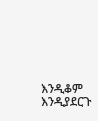እንዲቆም እንዲያደርጉ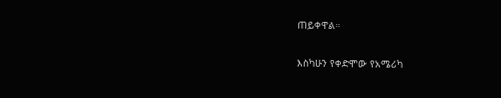ጠይቀዋል።

እስካሁን የቀድሞው የአሜሪካ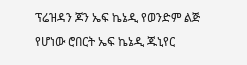ፕሬዝዳን ጆን ኤፍ ኬኔዲ የወንድም ልጅ የሆነው ሮበርት ኤፍ ኬኔዲ ጁኒየር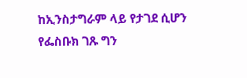ከኢንስታግራም ላይ የታገደ ሲሆን የፌስቡክ ገጹ ግን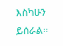እስካሁን ይሰራል።